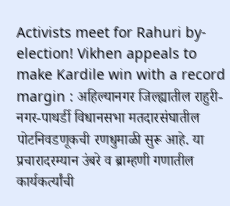Activists meet for Rahuri by-election! Vikhen appeals to make Kardile win with a record margin : अहिल्यानगर जिल्ह्यातील राहुरी-नगर-पाथर्डी विधानसभा मतदारसंघातील पोटनिवडणूकची रणधुमाळी सुरू आहे. या प्रचारादरम्यान उंबरे व ब्राम्हणी गणातील कार्यकर्त्यांची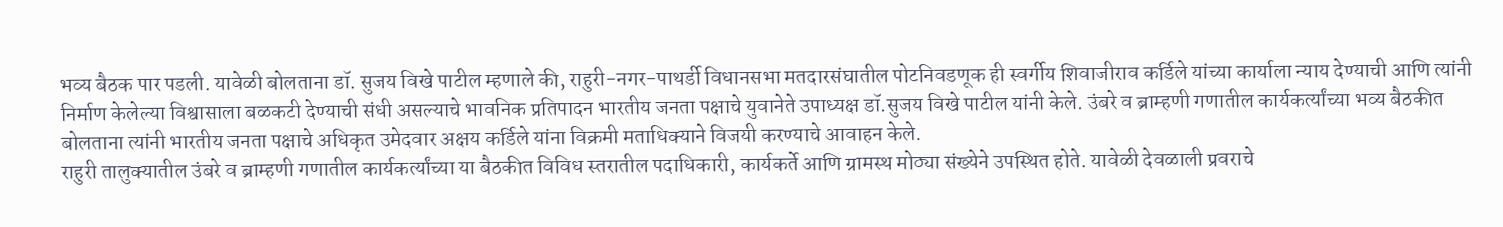भव्य बैठक पार पडली. यावेळी बोलताना डॉ. सुजय विखे पाटील म्हणाले की, राहुरी-नगर-पाथर्डी विधानसभा मतदारसंघातील पोटनिवडणूक ही स्वर्गीय शिवाजीराव कर्डिले यांच्या कार्याला न्याय देण्याची आणि त्यांनी निर्माण केलेल्या विश्वासाला बळकटी देण्याची संधी असल्याचे भावनिक प्रतिपादन भारतीय जनता पक्षाचे युवानेते उपाध्यक्ष डॉ.सुजय विखे पाटील यांनी केले. उंबरे व ब्राम्हणी गणातील कार्यकर्त्यांच्या भव्य बैठकीत बोलताना त्यांनी भारतीय जनता पक्षाचे अधिकृत उमेदवार अक्षय कर्डिले यांना विक्रमी मताधिक्याने विजयी करण्याचे आवाहन केले.
राहुरी तालुक्यातील उंबरे व ब्राम्हणी गणातील कार्यकर्त्यांच्या या बैठकीत विविध स्तरातील पदाधिकारी, कार्यकर्ते आणि ग्रामस्थ मोठ्या संख्येने उपस्थित होते. यावेळी देवळाली प्रवराचे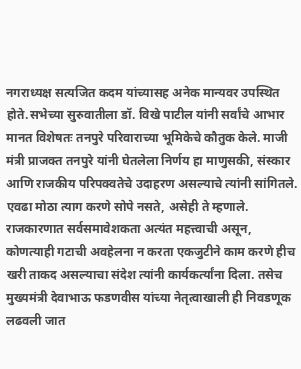नगराध्यक्ष सत्यजित कदम यांच्यासह अनेक मान्यवर उपस्थित होते.सभेच्या सुरुवातीला डॉ. विखे पाटील यांनी सर्वांचे आभार मानत विशेषतः तनपुरे परिवाराच्या भूमिकेचे कौतुक केले. माजी मंत्री प्राजक्त तनपुरे यांनी घेतलेला निर्णय हा माणुसकी, संस्कार आणि राजकीय परिपक्वतेचे उदाहरण असल्याचे त्यांनी सांगितले. एवढा मोठा त्याग करणे सोपे नसते, असेही ते म्हणाले.
राजकारणात सर्वसमावेशकता अत्यंत महत्त्वाची असून, कोणत्याही गटाची अवहेलना न करता एकजुटीने काम करणे हीच खरी ताकद असल्याचा संदेश त्यांनी कार्यकर्त्यांना दिला. तसेच मुख्यमंत्री देवाभाऊ फडणवीस यांच्या नेतृत्वाखाली ही निवडणूक लढवली जात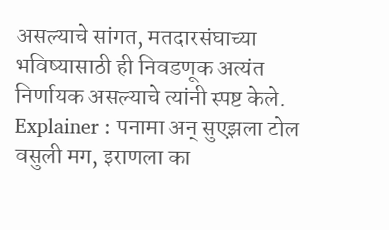असल्याचे सांगत, मतदारसंघाच्या भविष्यासाठी ही निवडणूक अत्यंत निर्णायक असल्याचे त्यांनी स्पष्ट केले.
Explainer : पनामा अन् सुएझला टोल वसुली मग, इराणला का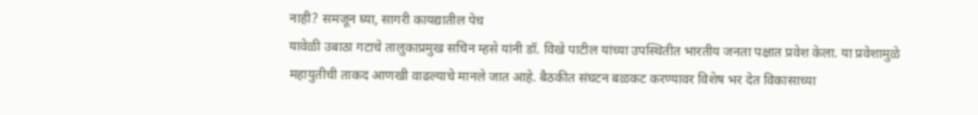नाही? समजून घ्या, सागरी कायद्यातील पेच
यावेळी उबाठा गटाचे तालुकाप्रमुख सचिन म्हसे यांनी डॉ. विखे पाटील यांच्या उपस्थितीत भारतीय जनता पक्षात प्रवेश केला. या प्रवेशामुळे महायुतीची ताकद आणखी वाढल्याचे मानले जात आहे. बैठकीत संघटन बळकट करण्यावर विशेष भर देत विकासाच्या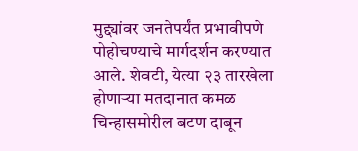मुद्द्यांवर जनतेपर्यंत प्रभावीपणे पोहोचण्याचे मार्गदर्शन करण्यात आले. शेवटी, येत्या २३ तारखेला होणाऱ्या मतदानात कमळ चिन्हासमोरील बटण दाबून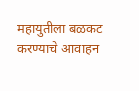महायुतीला बळकट करण्याचे आवाहन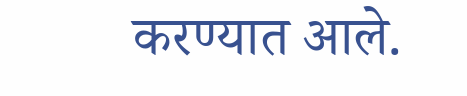करण्यात आले.